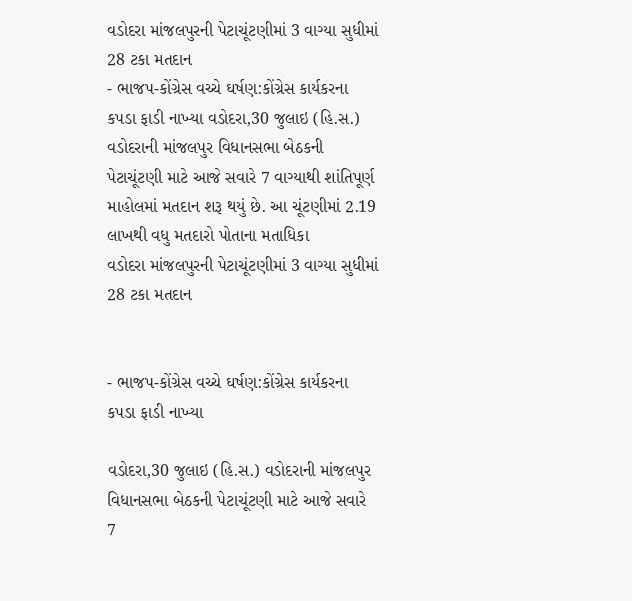વડોદરા માંજલપુરની પેટાચૂંટણીમાં 3 વાગ્યા સુધીમાં 28 ટકા મતદાન
- ભાજપ-કોંગ્રેસ વચ્ચે ઘર્ષણ:કોંગ્રેસ કાર્યકરના કપડા ફાડી નાખ્યા વડોદરા,30 જુલાઇ (હિ.સ.) વડોદરાની માંજલપુર વિધાનસભા બેઠકની પેટાચૂંટણી માટે આજે સવારે 7 વાગ્યાથી શાંતિપૂર્ણ માહોલમાં મતદાન શરૂ થયું છે. આ ચૂંટણીમાં 2.19 લાખથી વધુ મતદારો પોતાના મતાધિકા
વડોદરા માંજલપુરની પેટાચૂંટણીમાં 3 વાગ્યા સુધીમાં 28 ટકા મતદાન


- ભાજપ-કોંગ્રેસ વચ્ચે ઘર્ષણ:કોંગ્રેસ કાર્યકરના કપડા ફાડી નાખ્યા

વડોદરા,30 જુલાઇ (હિ.સ.) વડોદરાની માંજલપુર વિધાનસભા બેઠકની પેટાચૂંટણી માટે આજે સવારે 7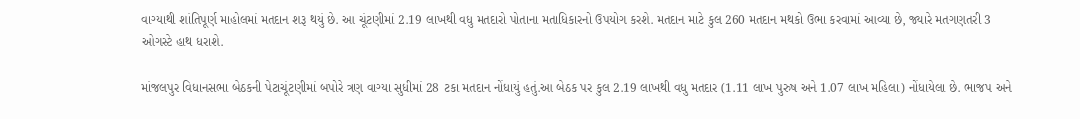વાગ્યાથી શાંતિપૂર્ણ માહોલમાં મતદાન શરૂ થયું છે. આ ચૂંટણીમાં 2.19 લાખથી વધુ મતદારો પોતાના મતાધિકારનો ઉપયોગ કરશે. મતદાન માટે કુલ 260 મતદાન મથકો ઉભા કરવામાં આવ્યા છે, જ્યારે મતગણતરી 3 ઓગસ્ટે હાથ ધરાશે.

માંજલપુર વિધાનસભા બેઠકની પેટાચૂંટણીમાં બપોરે ત્રણ વાગ્યા સુધીમાં 28 ટકા મતદાન નોંધાયું હતું.આ બેઠક પર કુલ 2.19 લાખથી વધુ મતદાર (1.11 લાખ પુરુષ અને 1.07 લાખ મહિલા) નોંધાયેલા છે. ભાજપ અને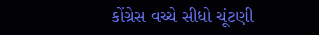કોંગ્રેસ વચ્ચે સીધો ચૂંટણી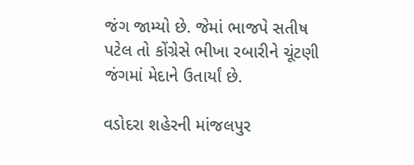જંગ જામ્યો છે. જેમાં ભાજપે સતીષ પટેલ તો કોંગ્રેસે ભીખા રબારીને ચૂંટણી જંગમાં મેદાને ઉતાર્યાં છે.

વડોદરા શહેરની માંજલપુર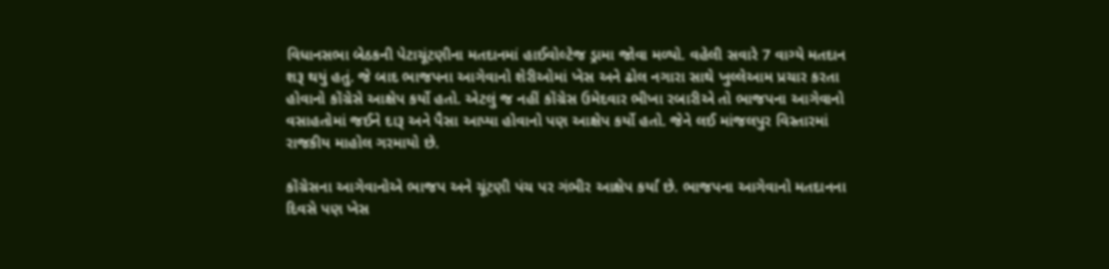વિધાનસભા બેઠકની પેટાચૂંટણીના મતદાનમાં હાઈવોલ્ટેજ ડ્રામા જોવા મળ્યો. વહેલી સવારે 7 વાગ્યે મતદાન શરૂ થયું હતું. જે બાદ ભાજપના આગેવાનો શેરીઓમાં ખેસ અને ઢોલ નગારા સાથે ખુલ્લેઆમ પ્રચાર કરતા હોવાનો કોંગ્રેસે આક્ષેપ કર્યો હતો. એટલું જ નહીં કોંગ્રેસ ઉમેદવાર ભીખા રબારીએ તો ભાજપના આગેવાનો વસાહતોમાં જઈને દારૂ અને પૈસા આપ્યા હોવાનો પણ આક્ષેપ કર્યો હતો. જેને લઈ માંજલપુર વિસ્તારમાં રાજકીય માહોલ ગરમાયો છે.

કોંગ્રેસના આગેવાનોએ ભાજપ અને ચૂંટણી પંચ પર ગંભીર આક્ષેપ કર્યાં છે. ભાજપના આગેવાનો મતદાનના દિવસે પણ ખેસ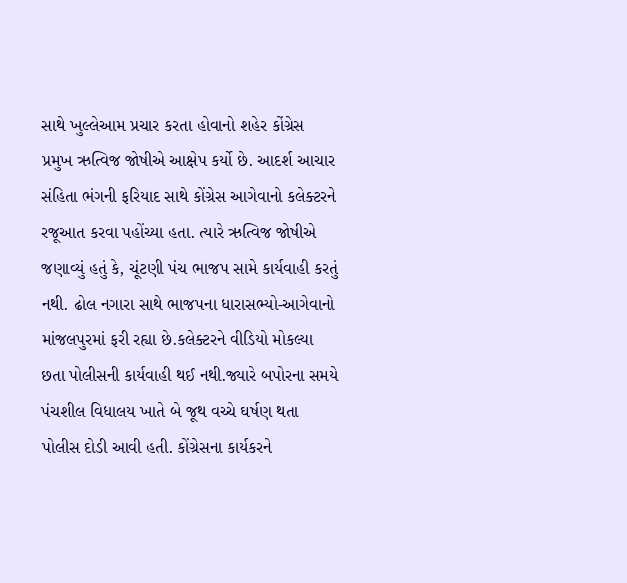સાથે ખુલ્લેઆમ પ્રચાર કરતા હોવાનો શહેર કોંગ્રેસ પ્રમુખ ઋત્વિજ જોષીએ આક્ષેપ કર્યો છે. આદર્શ આચાર સંહિતા ભંગની ફરિયાદ સાથે કોંગ્રેસ આગેવાનો કલેક્ટરને રજૂઆત કરવા પહોંચ્યા હતા. ત્યારે ઋત્વિજ જોષીએ જણાવ્યું હતું કે, ચૂંટણી પંચ ભાજપ સામે કાર્યવાહી કરતું નથી. ઢોલ નગારા સાથે ભાજપના ધારાસભ્યો-આગેવાનો માંજલપુરમાં ફરી રહ્યા છે.કલેક્ટરને વીડિયો મોકલ્યા છતા પોલીસની કાર્યવાહી થઈ નથી.જ્યારે બપોરના સમયે પંચશીલ વિધાલય ખાતે બે જૂથ વચ્ચે ઘર્ષણ થતા પોલીસ દોડી આવી હતી. કોંગ્રેસના કાર્યકરને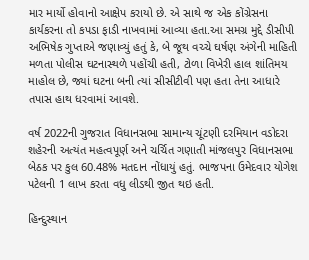માર માર્યો હોવાનો આક્ષેપ કરાયો છે. એ સાથે જ એક કોંગ્રેસના કાર્યકરના તો કપડા ફાડી નાખવામાં આવ્યા હતા.આ સમગ્ર મુદ્દે ડીસીપી અભિષેક ગુપ્તાએ જણાવ્યું હતું કે, બે જૂથ વચ્ચે ઘર્ષણ અંગેની માહિતી મળતા પોલીસ ઘટનાસ્થળે પહોંચી હતી, ટોળા વિખેરી હાલ શાંતિમય માહોલ છે, જ્યાં ઘટના બની ત્યાં સીસીટીવી પણ હતા તેના આધારે તપાસ હાથ ધરવામાં આવશે.

વર્ષ 2022ની ગુજરાત વિધાનસભા સામાન્ય ચૂંટણી દરમિયાન વડોદરા શહેરની અત્યંત મહત્વપૂર્ણ અને ચર્ચિત ગણાતી માંજલપુર વિધાનસભા બેઠક પર કુલ 60.48% મતદાન નોંધાયું હતું. ભાજપના ઉમેદવાર યોગેશ પટેલની 1 લાખ કરતા વધુ લીડથી જીત થઇ હતી.

હિન્દુસ્થાન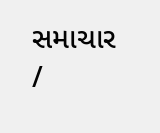સમાચાર /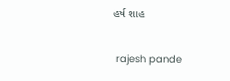હર્ષ શાહ


 rajesh pande